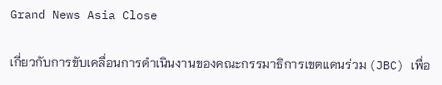Grand News Asia Close

เกี่ยวกับการขับเคลื่อนการดำเนินงานของคณะกรรมาธิการเขตแดนร่วม (JBC) เพื่อ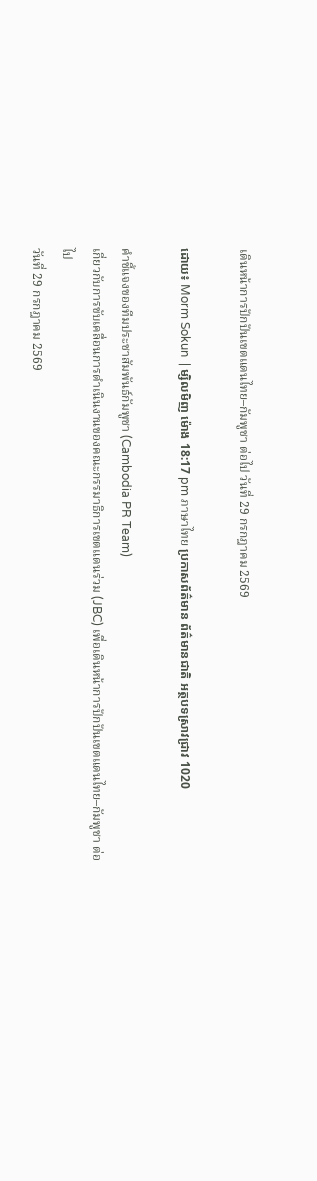เดินหน้าการปักปันเขตแดนไทย–กัมพูชา ต่อไป วันที่ 29 กรกฎาคม 2569

ដោយ៖ Morm Sokun  | ម្សិលមិញ ម៉ោង 18:17 pm ภาษาไทย ប្រកាសព័ត៌មាន ព័ត៌មានជាតិ អត្ថបទស្រាវជ្រាវ 1020

คำชี้แจงของทีมประชาสัมพันธ์กัมพูชา (Cambodia PR Team)
เกี่ยวกับการขับเคลื่อนการดำเนินงานของคณะกรรมาธิการเขตแดนร่วม (JBC) เพื่อเดินหน้าการปักปันเขตแดนไทย–กัมพูชา ต่อไป
วันที่ 29 กรกฎาคม 2569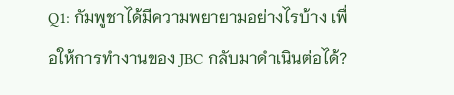Q1: กัมพูชาได้มีความพยายามอย่างไรบ้าง เพื่อให้การทำงานของ JBC กลับมาดำเนินต่อได้?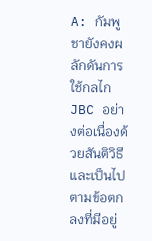A: กัมพูชายังคงผลักดันการใช้กลไก JBC อย่างต่อเนื่องด้วยสันติวิธีและเป็นไปตามข้อตกลงที่มีอยู่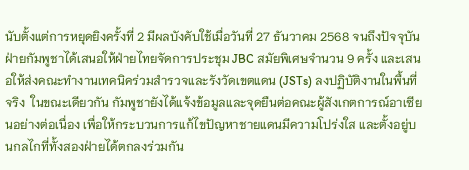นับตั้งแต่การหยุดยิงครั้งที่ 2 มีผลบังคับใช้เมื่อวันที่ 27 ธันวาคม 2568 จนถึงปัจจุบัน ฝ่ายกัมพูชาได้เสนอให้ฝ่ายไทยจัดการประชุม JBC สมัยพิเศษจำนวน 9 ครั้ง และเสนอให้ส่งคณะทำงานเทคนิคร่วมสำรวจและรังวัดเขตแดน (JSTs) ลงปฏิบัติงานในพื้นที่จริง  ในขณะเดียวกัน กัมพูชายังได้แจ้งข้อมูลและจุดยืนต่อคณะผู้สังเกตการณ์อาเซียนอย่างต่อเนื่อง เพื่อให้กระบวนการแก้ไขปัญหาชายแดนมีความโปร่งใส และตั้งอยู่บนกลไกที่ทั้งสองฝ่ายได้ตกลงร่วมกัน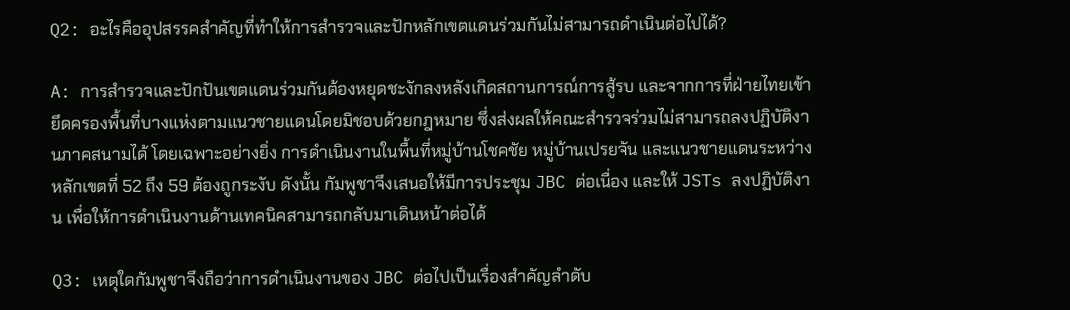Q2: อะไรคืออุปสรรคสำคัญที่ทำให้การสำรวจและปักหลักเขตแดนร่วมกันไม่สามารถดำเนินต่อไปได้?

A: การสำรวจและปักปันเขตแดนร่วมกันต้องหยุดชะงักลงหลังเกิดสถานการณ์การสู้รบ และจากการที่ฝ่ายไทยเข้ายึดครองพื้นที่บางแห่งตามแนวชายแดนโดยมิชอบด้วยกฎหมาย ซึ่งส่งผลให้คณะสำรวจร่วมไม่สามารถลงปฏิบัติงานภาคสนามได้ โดยเฉพาะอย่างยิ่ง การดำเนินงานในพื้นที่หมู่บ้านโชคชัย หมู่บ้านเปรยจัน และแนวชายแดนระหว่างหลักเขตที่ 52 ถึง 59 ต้องถูกระงับ ดังนั้น กัมพูชาจึงเสนอให้มีการประชุม JBC ต่อเนื่อง และให้ JSTs ลงปฏิบัติงาน เพื่อให้การดำเนินงานด้านเทคนิคสามารถกลับมาเดินหน้าต่อได้

Q3: เหตุใดกัมพูชาจึงถือว่าการดำเนินงานของ JBC ต่อไปเป็นเรื่องสำคัญลำดับ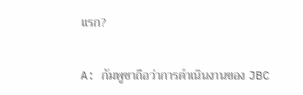แรก?

A: กัมพูชาถือว่าการดำเนินงานของ JBC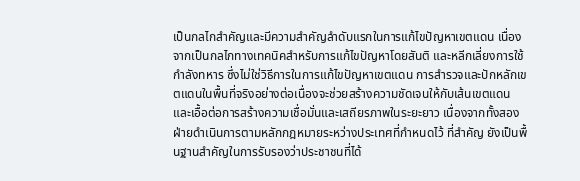เป็นกลไกสำคัญและมีความสำคัญลำดับแรกในการแก้ไขปัญหาเขตแดน เนื่องจากเป็นกลไกทางเทคนิคสำหรับการแก้ไขปัญหาโดยสันติ และหลีกเลี่ยงการใช้กำลังทหาร ซึ่งไม่ใช่วิธีการในการแก้ไขปัญหาเขตแดน การสำรวจและปักหลักเขตแดนในพื้นที่จริงอย่างต่อเนื่องจะช่วยสร้างความชัดเจนให้กับเส้นเขตแดน และเอื้อต่อการสร้างความเชื่อมั่นและเสถียรภาพในระยะยาว เนื่องจากทั้งสองฝ่ายดำเนินการตามหลักกฎหมายระหว่างประเทศที่กำหนดไว้ ที่สำคัญ ยังเป็นพื้นฐานสำคัญในการรับรองว่าประชาชนที่ได้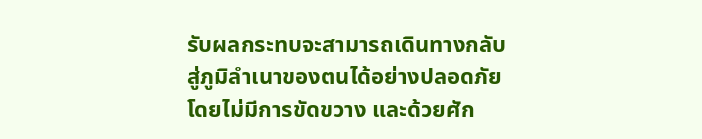รับผลกระทบจะสามารถเดินทางกลับสู่ภูมิลำเนาของตนได้อย่างปลอดภัย โดยไม่มีการขัดขวาง และด้วยศัก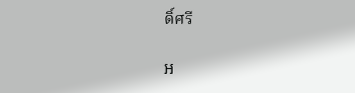ดิ์ศรี

អ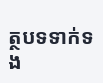ត្ថបទទាក់ទង